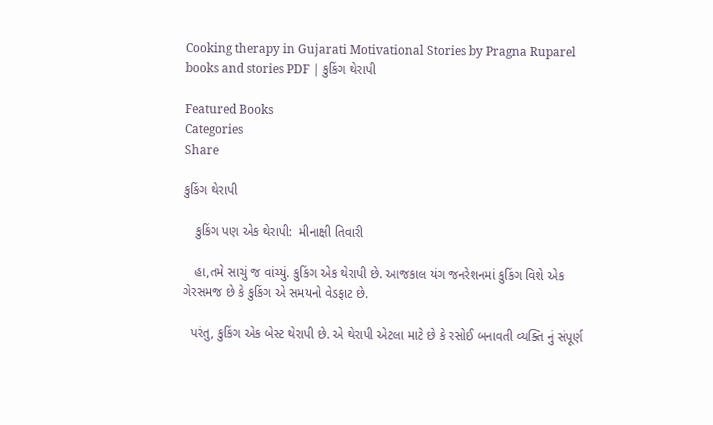Cooking therapy in Gujarati Motivational Stories by Pragna Ruparel books and stories PDF | કુકિંગ થેરાપી

Featured Books
Categories
Share

કુકિંગ થેરાપી

   કુકિંગ પણ એક થેરાપી:  મીનાક્ષી તિવારી

   હા,તમે સાચું જ વાંચ્યું. કુકિંગ એક થેરાપી છે. આજકાલ યંગ જનરેશનમાં કુકિંગ વિશે એક ગેરસમજ છે કે કુકિંગ એ સમયનો વેડફાટ છે.

  પરંતુ, કુકિંગ એક બેસ્ટ થેરાપી છે. એ થેરાપી એટલા માટે છે કે રસોઈ બનાવતી વ્યક્તિ નું સંપૂર્ણ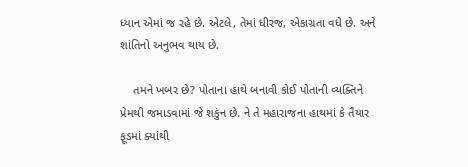ધ્યાન એમાં જ રહે છે. એટલે, તેમાં ધીરજ, એકાગ્રતા વધે છે. અને શાંતિનો અનુભવ થાય છે.

    તમને ખબર છે? પોતાના હાથે બનાવી કોઈ પોતાની વ્યક્તિને પ્રેમથી જમાડવામાં જે શકુંન છે. ને તે મહારાજના હાથમાં કે તૈયાર ફૂડમાં ક્યાંથી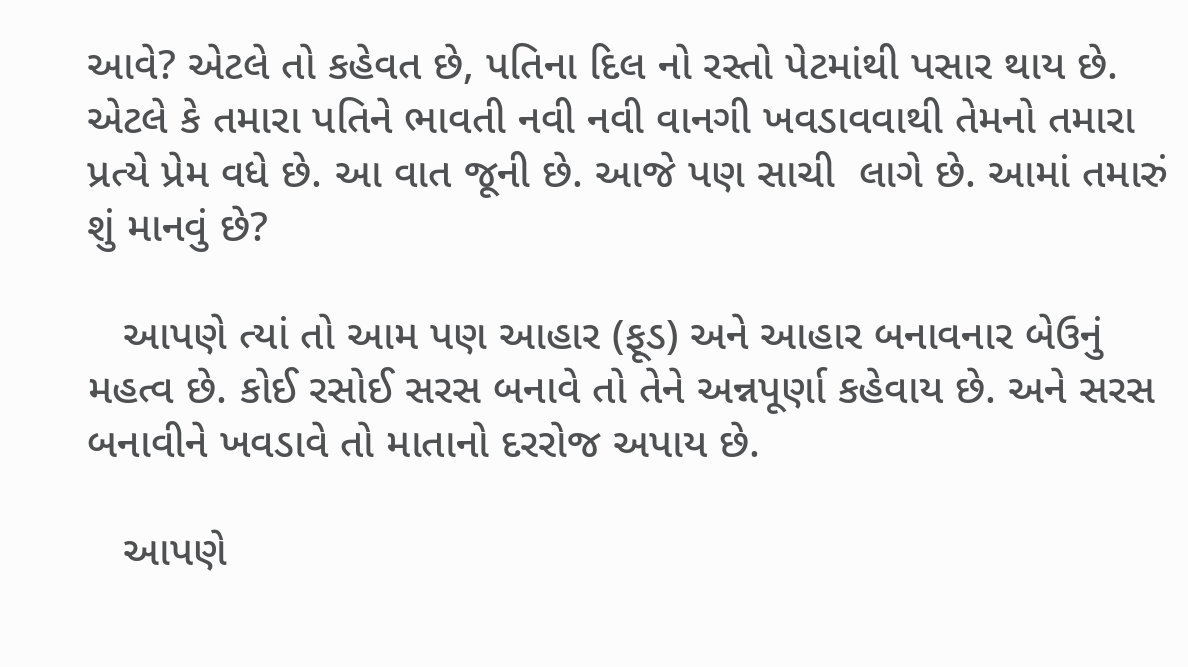આવે? એટલે તો કહેવત છે, પતિના દિલ નો રસ્તો પેટમાંથી પસાર થાય છે. એટલે કે તમારા પતિને ભાવતી નવી નવી વાનગી ખવડાવવાથી તેમનો તમારા પ્રત્યે પ્રેમ વધે છે. આ વાત જૂની છે. આજે પણ સાચી  લાગે છે. આમાં તમારું શું માનવું છે?

   આપણે ત્યાં તો આમ પણ આહાર (ફૂડ) અને આહાર બનાવનાર બેઉનું મહત્વ છે. કોઈ રસોઈ સરસ બનાવે તો તેને અન્નપૂર્ણા કહેવાય છે. અને સરસ બનાવીને ખવડાવે તો માતાનો દરરોજ અપાય છે.

   આપણે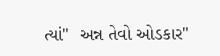ત્યાં"  અન્ન તેવો ઓડકાર"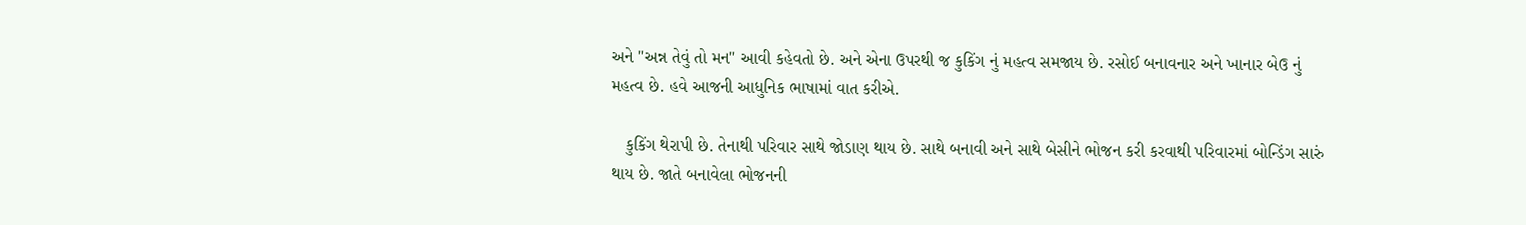અને "અન્ન તેવું તો મન" આવી કહેવતો છે. અને એના ઉપરથી જ કુકિંગ નું મહત્વ સમજાય છે. રસોઈ બનાવનાર અને ખાનાર બેઉ નું મહત્વ છે. હવે આજની આધુનિક ભાષામાં વાત કરીએ.

   કુકિંગ થેરાપી છે. તેનાથી પરિવાર સાથે જોડાણ થાય છે. સાથે બનાવી અને સાથે બેસીને ભોજન કરી કરવાથી પરિવારમાં બોન્ડિંગ સારું થાય છે. જાતે બનાવેલા ભોજનની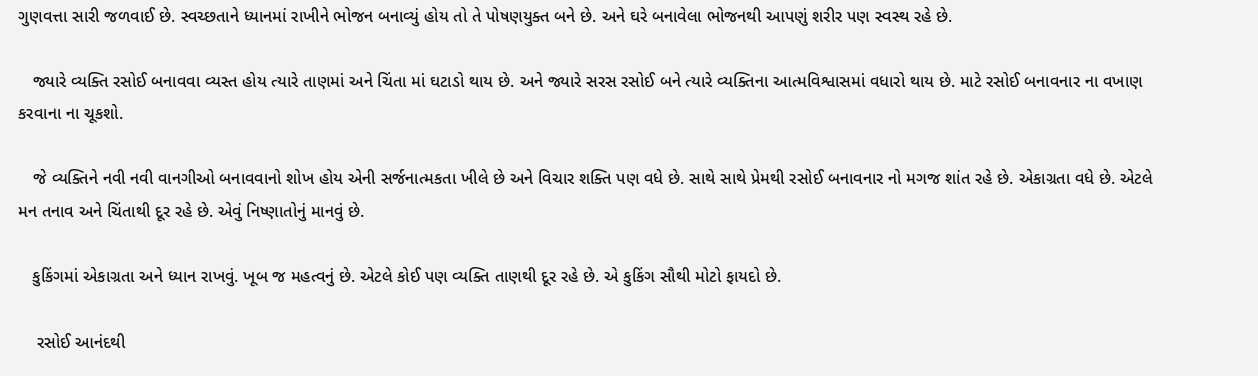ગુણવત્તા સારી જળવાઈ છે. સ્વચ્છતાને ધ્યાનમાં રાખીને ભોજન બનાવ્યું હોય તો તે પોષણયુક્ત બને છે. અને ઘરે બનાવેલા ભોજનથી આપણું શરીર પણ સ્વસ્થ રહે છે.

   જ્યારે વ્યક્તિ રસોઈ બનાવવા વ્યસ્ત હોય ત્યારે તાણમાં અને ચિંતા માં ઘટાડો થાય છે. અને જ્યારે સરસ રસોઈ બને ત્યારે વ્યક્તિના આત્મવિશ્વાસમાં વધારો થાય છે. માટે રસોઈ બનાવનાર ના વખાણ કરવાના ના ચૂકશો.

   જે વ્યક્તિને નવી નવી વાનગીઓ બનાવવાનો શોખ હોય એની સર્જનાત્મકતા ખીલે છે અને વિચાર શક્તિ પણ વધે છે. સાથે સાથે પ્રેમથી રસોઈ બનાવનાર નો મગજ શાંત રહે છે. એકાગ્રતા વધે છે. એટલે મન તનાવ અને ચિંતાથી દૂર રહે છે. એવું નિષ્ણાતોનું માનવું છે.

   કુકિંગમાં એકાગ્રતા અને ધ્યાન રાખવું. ખૂબ જ મહત્વનું છે. એટલે કોઈ પણ વ્યક્તિ તાણથી દૂર રહે છે. એ કુકિંગ સૌથી મોટો ફાયદો છે.

    રસોઈ આનંદથી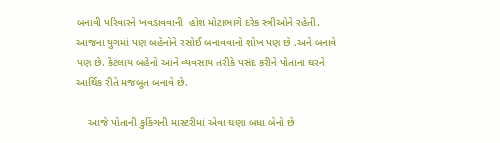બનાવી પરિવારને ખવડાવવાની  હોશ મોટાભાગે દરેક સ્ત્રીઓને રહેતી. આજના યુગમાં પણ બહેનોને રસોઈ બનાવવાનો શોખ પણ છે .અને બનાવે પણ છે. કેટલાય બહેનો આને વ્યવસાય તરીકે પસંદ કરીને પોતાના ઘરને આર્થિક રીતે મજબૂત બનાવે છે.

    આજે પોતાની કુકિંગની માસ્ટરીમાં એવા ઘણા બધા બેનો છે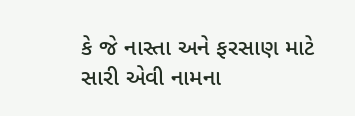કે જે નાસ્તા અને ફરસાણ માટે સારી એવી નામના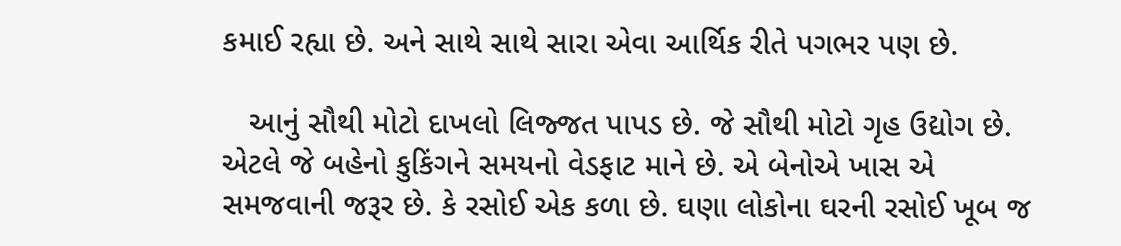કમાઈ રહ્યા છે. અને સાથે સાથે સારા એવા આર્થિક રીતે પગભર પણ છે.

   આનું સૌથી મોટો દાખલો લિજ્જત પાપડ છે. જે સૌથી મોટો ગૃહ ઉદ્યોગ છે. એટલે જે બહેનો કુકિંગને સમયનો વેડફાટ માને છે. એ બેનોએ ખાસ એ સમજવાની જરૂર છે. કે રસોઈ એક કળા છે. ઘણા લોકોના ઘરની રસોઈ ખૂબ જ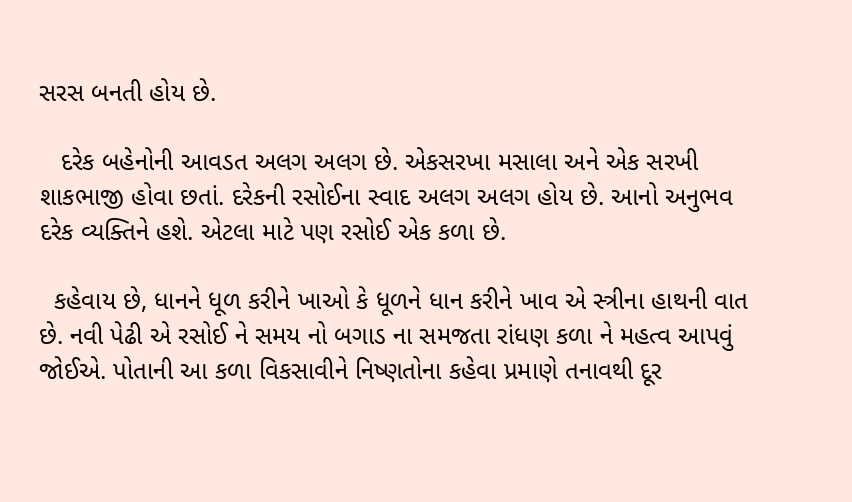સરસ બનતી હોય છે.

   દરેક બહેનોની આવડત અલગ અલગ છે. એકસરખા મસાલા અને એક સરખી શાકભાજી હોવા છતાં. દરેકની રસોઈના સ્વાદ અલગ અલગ હોય છે. આનો અનુભવ દરેક વ્યક્તિને હશે. એટલા માટે પણ રસોઈ એક કળા છે.

  કહેવાય છે, ધાનને ધૂળ કરીને ખાઓ કે ધૂળને ધાન કરીને ખાવ એ સ્ત્રીના હાથની વાત છે. નવી પેઢી એ રસોઈ ને સમય નો બગાડ ના સમજતા રાંધણ કળા ને મહત્વ આપવું જોઈએ. પોતાની આ કળા વિકસાવીને નિષ્ણતોના કહેવા પ્રમાણે તનાવથી દૂર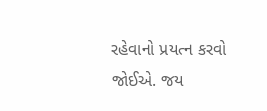રહેવાનો પ્રયત્ન કરવો જોઈએ. જય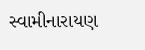સ્વામીનારાયણ